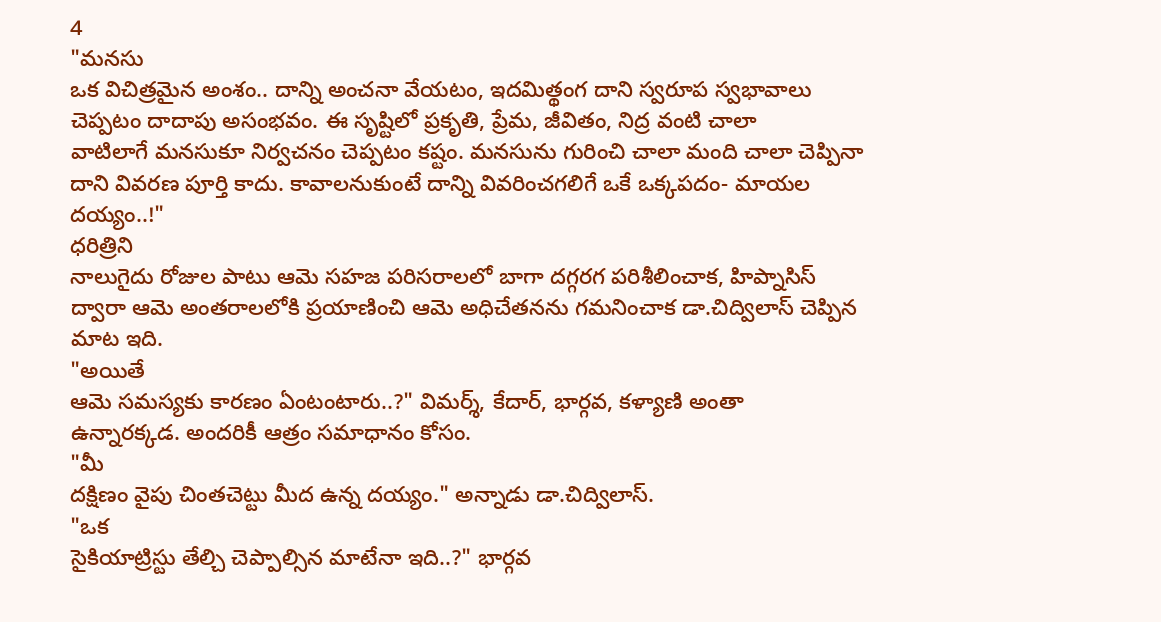4
"మనసు
ఒక విచిత్రమైన అంశం.. దాన్ని అంచనా వేయటం, ఇదమిత్థంగ దాని స్వరూప స్వభావాలు
చెప్పటం దాదాపు అసంభవం. ఈ సృష్టిలో ప్రకృతి, ప్రేమ, జీవితం, నిద్ర వంటి చాలా
వాటిలాగే మనసుకూ నిర్వచనం చెప్పటం కష్టం. మనసును గురించి చాలా మంది చాలా చెప్పినా
దాని వివరణ పూర్తి కాదు. కావాలనుకుంటే దాన్ని వివరించగలిగే ఒకే ఒక్కపదం- మాయల
దయ్యం..!"
ధరిత్రిని
నాలుగైదు రోజుల పాటు ఆమె సహజ పరిసరాలలో బాగా దగ్గరగ పరిశీలించాక, హిప్నాసిస్
ద్వారా ఆమె అంతరాలలోకి ప్రయాణించి ఆమె అధిచేతనను గమనించాక డా.చిద్విలాస్ చెప్పిన
మాట ఇది.
"అయితే
ఆమె సమస్యకు కారణం ఏంటంటారు..?" విమర్శ్, కేదార్, భార్గవ, కళ్యాణి అంతా
ఉన్నారక్కడ. అందరికీ ఆత్రం సమాధానం కోసం.
"మీ
దక్షిణం వైపు చింతచెట్టు మీద ఉన్న దయ్యం." అన్నాడు డా.చిద్విలాస్.
"ఒక
సైకియాట్రిస్టు తేల్చి చెప్పాల్సిన మాటేనా ఇది..?" భార్గవ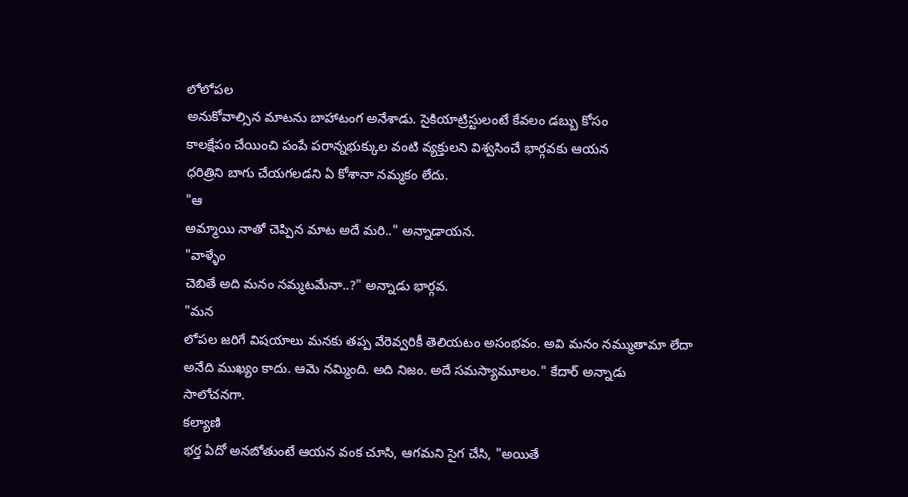లోలోపల
అనుకోవాల్సిన మాటను బాహాటంగ అనేశాడు. సైకియాట్రిస్టులంటే కేవలం డబ్బు కోసం
కాలక్షేపం చేయించి పంపే పరాన్నభుక్కుల వంటి వ్యక్తులని విశ్వసించే భార్గవకు ఆయన
ధరిత్రిని బాగు చేయగలడని ఏ కోశానా నమ్మకం లేదు.
"ఆ
అమ్మాయి నాతో చెప్పిన మాట అదే మరి.." అన్నాడాయన.
"వాళ్ళేం
చెబితే అది మనం నమ్మటమేనా..?" అన్నాడు భార్గవ.
"మన
లోపల జరిగే విషయాలు మనకు తప్ప వేరెవ్వరికీ తెలియటం అసంభవం. అవి మనం నమ్ముతామా లేదా
అనేది ముఖ్యం కాదు. ఆమె నమ్మింది. అది నిజం. అదే సమస్యామూలం." కేదార్ అన్నాడు
సాలోచనగా.
కల్యాణి
భర్త ఏదో అనబోతుంటే ఆయన వంక చూసి, ఆగమని సైగ చేసి, "అయితే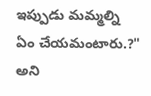ఇప్పుడు మమ్మల్ని
ఏం చేయమంటారు.?" అని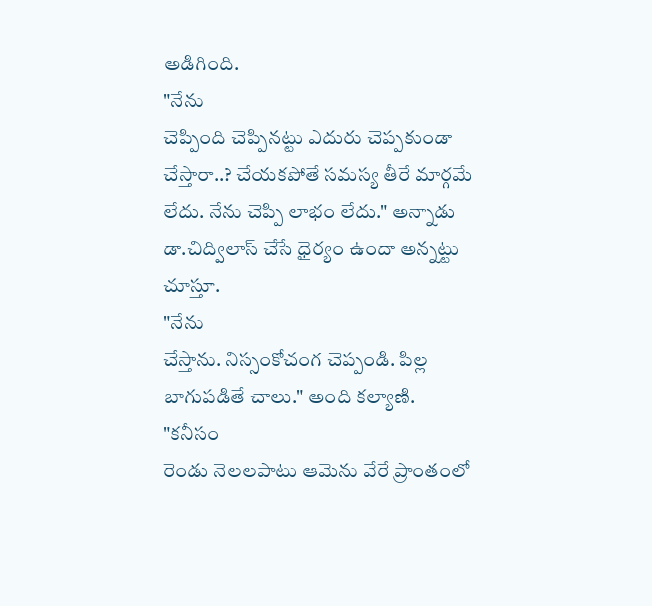అడిగింది.
"నేను
చెప్పింది చెప్పినట్టు ఎదురు చెప్పకుండా చేస్తారా..? చేయకపోతే సమస్య తీరే మార్గమే
లేదు. నేను చెప్పి లాభం లేదు." అన్నాడు డా.చిద్విలాస్ చేసే ధైర్యం ఉందా అన్నట్టు
చూస్తూ.
"నేను
చేస్తాను. నిస్సంకోచంగ చెప్పండి. పిల్ల బాగుపడితే చాలు." అంది కల్యాణి.
"కనీసం
రెండు నెలలపాటు ఆమెను వేరే ప్రాంతంలో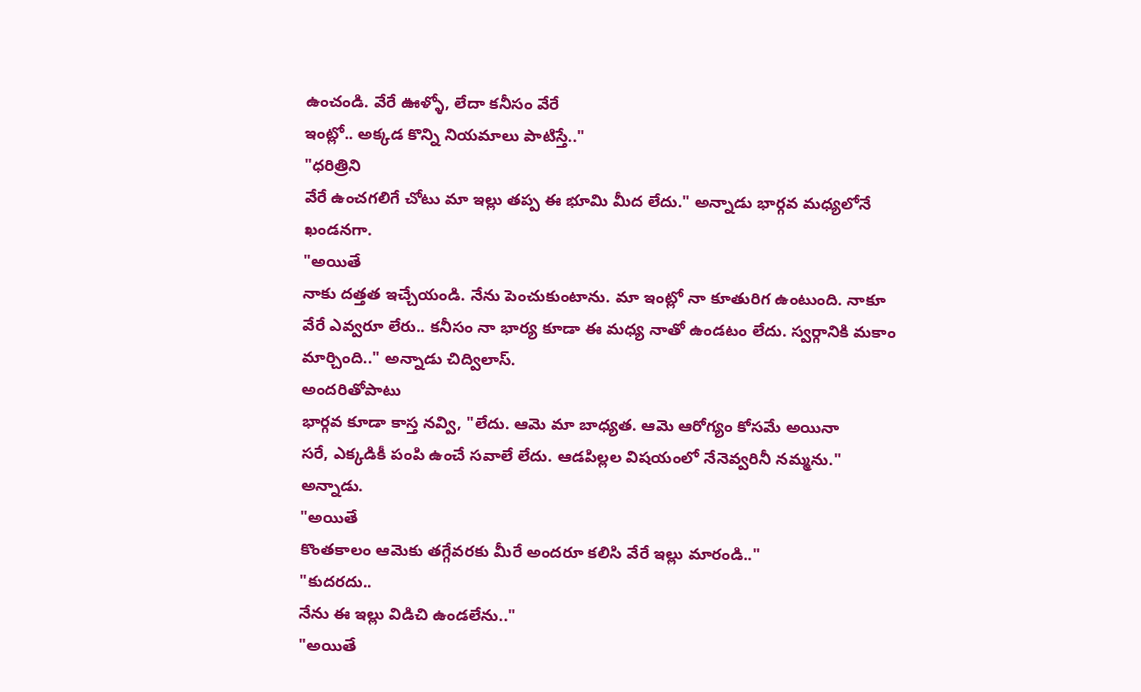ఉంచండి. వేరే ఊళ్ళో, లేదా కనీసం వేరే
ఇంట్లో.. అక్కడ కొన్ని నియమాలు పాటిస్తే.."
"ధరిత్రిని
వేరే ఉంచగలిగే చోటు మా ఇల్లు తప్ప ఈ భూమి మీద లేదు." అన్నాడు భార్గవ మధ్యలోనే
ఖండనగా.
"అయితే
నాకు దత్తత ఇచ్చేయండి. నేను పెంచుకుంటాను. మా ఇంట్లో నా కూతురిగ ఉంటుంది. నాకూ
వేరే ఎవ్వరూ లేరు.. కనీసం నా భార్య కూడా ఈ మధ్య నాతో ఉండటం లేదు. స్వర్గానికి మకాం
మార్చింది.." అన్నాడు చిద్విలాస్.
అందరితోపాటు
భార్గవ కూడా కాస్త నవ్వి, "లేదు. ఆమె మా బాధ్యత. ఆమె ఆరోగ్యం కోసమే అయినా
సరే, ఎక్కడికీ పంపి ఉంచే సవాలే లేదు. ఆడపిల్లల విషయంలో నేనెవ్వరినీ నమ్మను."
అన్నాడు.
"అయితే
కొంతకాలం ఆమెకు తగ్గేవరకు మీరే అందరూ కలిసి వేరే ఇల్లు మారండి.."
"కుదరదు..
నేను ఈ ఇల్లు విడిచి ఉండలేను.."
"అయితే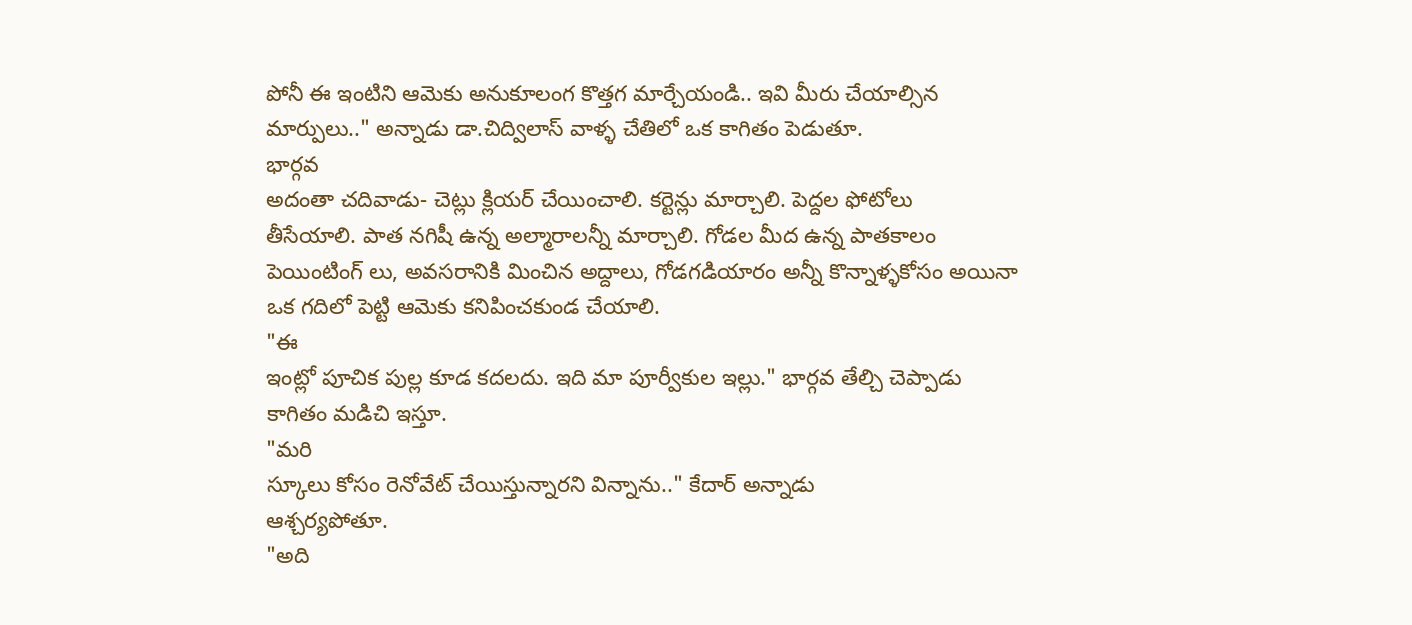పోనీ ఈ ఇంటిని ఆమెకు అనుకూలంగ కొత్తగ మార్చేయండి.. ఇవి మీరు చేయాల్సిన
మార్పులు.." అన్నాడు డా.చిద్విలాస్ వాళ్ళ చేతిలో ఒక కాగితం పెడుతూ.
భార్గవ
అదంతా చదివాడు- చెట్లు క్లియర్ చేయించాలి. కర్టెన్లు మార్చాలి. పెద్దల ఫోటోలు
తీసేయాలి. పాత నగిషీ ఉన్న అల్మారాలన్నీ మార్చాలి. గోడల మీద ఉన్న పాతకాలం
పెయింటింగ్ లు, అవసరానికి మించిన అద్దాలు, గోడగడియారం అన్నీ కొన్నాళ్ళకోసం అయినా
ఒక గదిలో పెట్టి ఆమెకు కనిపించకుండ చేయాలి.
"ఈ
ఇంట్లో పూచిక పుల్ల కూడ కదలదు. ఇది మా పూర్వీకుల ఇల్లు." భార్గవ తేల్చి చెప్పాడు
కాగితం మడిచి ఇస్తూ.
"మరి
స్కూలు కోసం రెనోవేట్ చేయిస్తున్నారని విన్నాను.." కేదార్ అన్నాడు
ఆశ్చర్యపోతూ.
"అది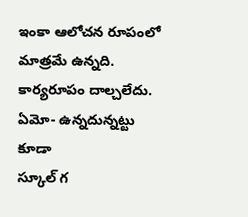ఇంకా ఆలోచన రూపంలో మాత్రమే ఉన్నది. కార్యరూపం దాల్చలేదు. ఏమో- ఉన్నదున్నట్టు కూడా
స్కూల్ గ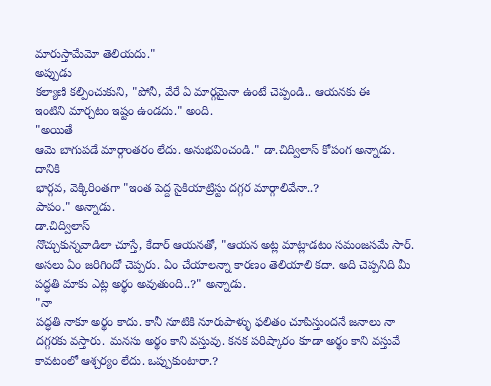మారుస్తామేమో తెలియదు."
అప్పుడు
కల్యాణి కల్పించుకుని, "పోనీ, వేరే ఏ మార్గమైనా ఉంటే చెప్పండి.. ఆయనకు ఈ
ఇంటిని మార్చటం ఇష్టం ఉండదు." అంది.
"అయితే
ఆమె బాగుపడే మార్గాంతరం లేదు. అనుభవించండి." డా.చిద్విలాస్ కోపంగ అన్నాడు.
దానికి
భార్గవ, వెక్కిరింతగా "ఇంత పెద్ద సైకియాట్రిస్టు దగ్గర మార్గాలివేనా..?
పాపం." అన్నాడు.
డా.చిద్విలాస్
నొచ్చుకున్నవాడిలా చూస్తే, కేదార్ ఆయనతో, "ఆయన అట్ల మాట్లాడటం సమంజసమే సార్.
అసలు ఏం జరిగిందో చెప్పరు. ఏం చేయాలన్నా కారణం తెలియాలి కదా. అది చెప్పనిది మీ
పద్ధతి మాకు ఎట్ల అర్థం అవుతుంది..?" అన్నాడు.
"నా
పద్ధతి నాకూ అర్థం కాదు. కానీ నూటికి నూరుపాళ్ళు ఫలితం చూపిస్తుందనే జనాలు నా
దగ్గరకు వస్తారు. మనసు అర్థం కాని వస్తువు. కనక పరిష్కారం కూడా అర్థం కాని వస్తువే
కావటంలో ఆశ్చర్యం లేదు. ఒప్పుకుంటారా.?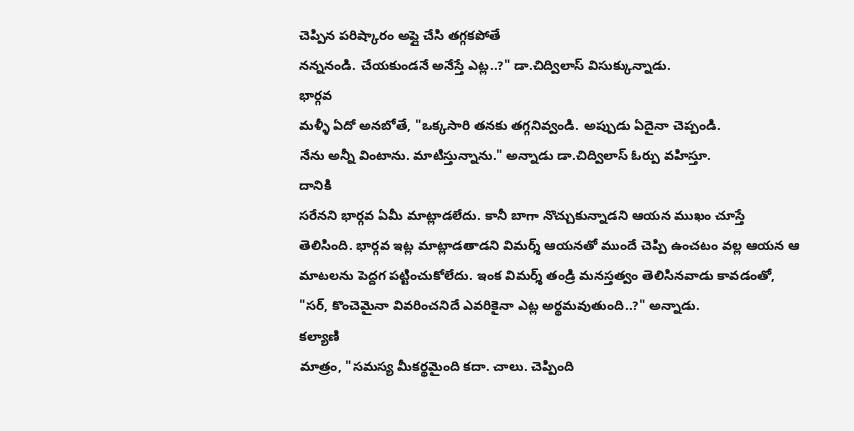చెప్పిన పరిష్కారం అప్లై చేసి తగ్గకపోతే
నన్ననండి. చేయకుండనే అనేస్తే ఎట్ల..?" డా.చిద్విలాస్ విసుక్కున్నాడు.
భార్గవ
మళ్ళీ ఏదో అనబోతే, "ఒక్కసారి తనకు తగ్గనివ్వండి. అప్పుడు ఏదైనా చెప్పండి.
నేను అన్నీ వింటాను. మాటిస్తున్నాను." అన్నాడు డా.చిద్విలాస్ ఓర్పు వహిస్తూ.
దానికి
సరేనని భార్గవ ఏమీ మాట్లాడలేదు. కానీ బాగా నొచ్చుకున్నాడని ఆయన ముఖం చూస్తే
తెలిసింది. భార్గవ ఇట్ల మాట్లాడతాడని విమర్శ్ ఆయనతో ముందే చెప్పి ఉంచటం వల్ల ఆయన ఆ
మాటలను పెద్దగ పట్టించుకోలేదు. ఇంక విమర్శ్ తండ్రి మనస్తత్వం తెలిసినవాడు కావడంతో,
"సర్, కొంచెమైనా వివరించనిదే ఎవరికైనా ఎట్ల అర్థమవుతుంది..?" అన్నాడు.
కల్యాణి
మాత్రం, "సమస్య మీకర్థమైంది కదా. చాలు. చెప్పింది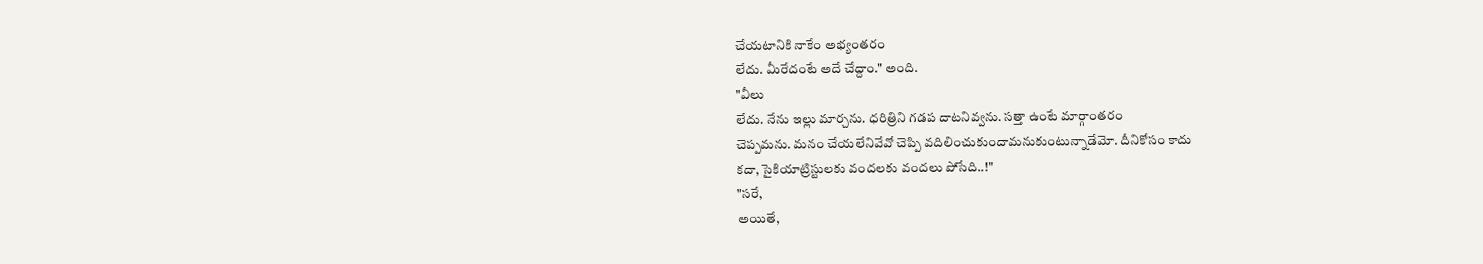చేయటానికి నాకేం అభ్యంతరం
లేదు. మీరేదంటే అదే చేద్దాం." అంది.
"వీలు
లేదు. నేను ఇల్లు మార్చను. ధరిత్రిని గడప దాటనివ్వను. సత్తా ఉంటే మార్గాంతరం
చెప్పమను. మనం చేయలేనివేవో చెప్పి వదిలించుకుందామనుకుంటున్నాడేమో. దీనికోసం కాదు
కదా, సైకియాట్రిస్టులకు వందలకు వందలు పోసేది..!"
"సరే,
అయితే,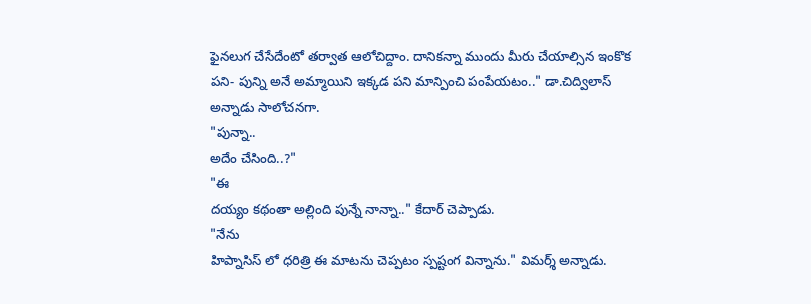ఫైనలుగ చేసేదేంటో తర్వాత ఆలోచిద్దాం. దానికన్నా ముందు మీరు చేయాల్సిన ఇంకొక
పని- పున్ని అనే అమ్మాయిని ఇక్కడ పని మాన్పించి పంపేయటం.." డా.చిద్విలాస్
అన్నాడు సాలోచనగా.
"పున్నా..
అదేం చేసింది..?"
"ఈ
దయ్యం కథంతా అల్లింది పున్నే నాన్నా.." కేదార్ చెప్పాడు.
"నేను
హిప్నాసిస్ లో ధరిత్రి ఈ మాటను చెప్పటం స్పష్టంగ విన్నాను." విమర్శ్ అన్నాడు.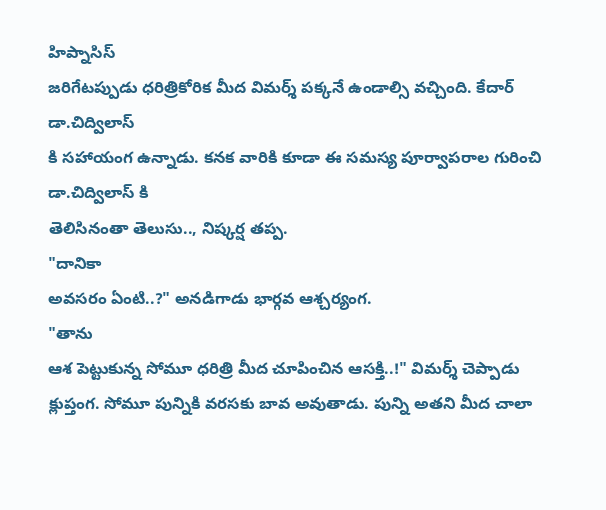హిప్నాసిస్
జరిగేటప్పుడు ధరిత్రికోరిక మీద విమర్శ్ పక్కనే ఉండాల్సి వచ్చింది. కేదార్ డా.చిద్విలాస్
కి సహాయంగ ఉన్నాడు. కనక వారికి కూడా ఈ సమస్య పూర్వాపరాల గురించి డా.చిద్విలాస్ కి
తెలిసినంతా తెలుసు.., నిష్కర్ష తప్ప.
"దానికా
అవసరం ఏంటి..?" అనడిగాడు భార్గవ ఆశ్చర్యంగ.
"తాను
ఆశ పెట్టుకున్న సోమూ ధరిత్రి మీద చూపించిన ఆసక్తి..!" విమర్శ్ చెప్పాడు
క్లుప్తంగ. సోమూ పున్నికి వరసకు బావ అవుతాడు. పున్ని అతని మీద చాలా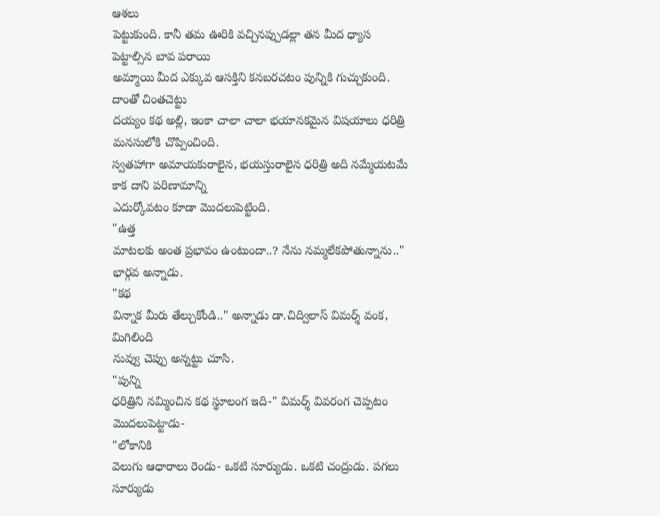ఆశలు
పెట్టుకుంది. కానీ తమ ఊరికి వచ్చినప్పుడల్లా తన మీద ధ్యాస పెట్టాల్సిన బావ పరాయి
అమ్మాయి మీద ఎక్కువ ఆసక్తిని కనబరచటం పున్నికి గుచ్చుకుంది. దాంతో చింతచెట్టు
దయ్యం కథ అల్లి, ఇంకా చాలా చాలా భయానకమైన విషయాలు ధరిత్రి మనసులోకి చొప్పించింది.
స్వతహాగా అమాయకురాలైన, భయస్తురాలైన ధరిత్రి అది నమ్మేయటమే కాక దాని పరిణామాన్ని
ఎదుర్కోవటం కూడా మొదలుపెట్టింది.
"ఉత్త
మాటలకు అంత ప్రభావం ఉంటుందా..? నేను నమ్మలేకపోతున్నాను.." భార్గవ అన్నాడు.
"కథ
విన్నాక మీరు తేల్చుకోండి.." అన్నాడు డా.చిద్విలాస్ విమర్శ్ వంక, మిగిలింది
నువ్వు చెప్పు అన్నట్టు చూసి.
"పున్ని
ధరిత్రిని నమ్మించిన కథ స్థూలంగ ఇది-" విమర్శ్ వివరంగ చెప్పటం మొదలుపెట్టాడు-
"లోకానికి
వెలుగు ఆధారాలు రెండు- ఒకటి సూర్యుడు. ఒకటి చంద్రుడు. పగలు సూర్యుడు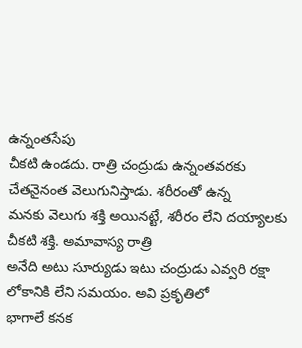ఉన్నంతసేపు
చీకటి ఉండదు. రాత్రి చంద్రుడు ఉన్నంతవరకు చేతనైనంత వెలుగునిస్తాడు. శరీరంతో ఉన్న
మనకు వెలుగు శక్తి అయినట్టే, శరీరం లేని దయ్యాలకు చీకటి శక్తి. అమావాస్య రాత్రి
అనేది అటు సూర్యుడు ఇటు చంద్రుడు ఎవ్వరి రక్షా లోకానికి లేని సమయం. అవి ప్రకృతిలో
భాగాలే కనక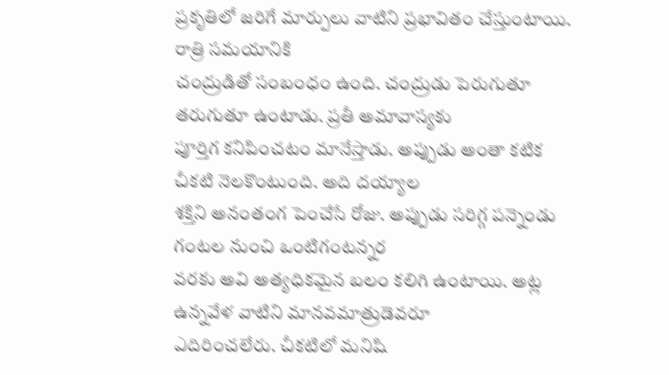ప్రకృతిలో జరిగే మార్పులు వాటిని ప్రభావితం చేస్తుంటాయి. రాత్రి సమయానికి
చంద్రుడితో సంబంధం ఉంది. చంద్రుడు పెరుగుతూ తరుగుతూ ఉంటాడు. ప్రతీ అమావాస్యకు
పూర్తిగ కనిపించటం మానేస్తాడు. అప్పుడు అంతా కటిక చీకటి నెలకొంటుంది. అది దయ్యాల
శక్తిని అనంతంగ పెంచేసే రోజు. అప్పుడు సరిగ్గ పన్నెండు గంటల నుంచి ఒంటిగంటన్నర
వరకు అవి అత్యధికమైన బలం కలిగి ఉంటాయి. అట్ల ఉన్నవేళ వాటిని మానవమాత్రుడెవరూ
ఎదిరించలేరు. చీకటిలో మనిషి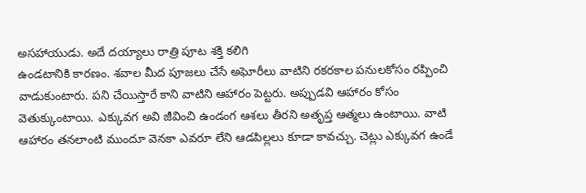అసహాయుడు. అదే దయ్యాలు రాత్రి పూట శక్తి కలిగి
ఉండటానికి కారణం. శవాల మీద పూజలు చేసే అఘోరీలు వాటిని రకరకాల పనులకోసం రప్పించి
వాడుకుంటారు. పని చేయిస్తారే కాని వాటిని ఆహారం పెట్టరు. అప్పుడవి ఆహారం కోసం
వెతుక్కుంటాయి. ఎక్కువగ అవి జీవించి ఉండంగ ఆశలు తీరని అతృప్త ఆత్మలు ఉంటాయి. వాటి
ఆహారం తనలాంటి ముందూ వెనకా ఎవరూ లేని ఆడపిల్లలు కూడా కావచ్చు. చెట్లు ఎక్కువగ ఉండే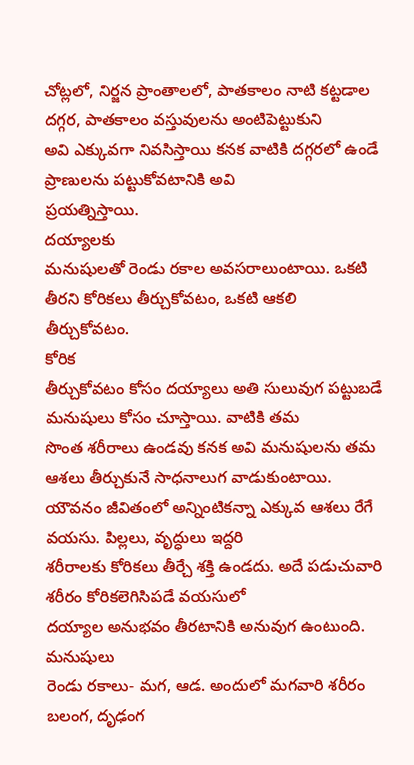చోట్లలో, నిర్జన ప్రాంతాలలో, పాతకాలం నాటి కట్టడాల దగ్గర, పాతకాలం వస్తువులను అంటిపెట్టుకుని
అవి ఎక్కువగా నివసిస్తాయి కనక వాటికి దగ్గరలో ఉండే ప్రాణులను పట్టుకోవటానికి అవి
ప్రయత్నిస్తాయి.
దయ్యాలకు
మనుషులతో రెండు రకాల అవసరాలుంటాయి. ఒకటి తీరని కోరికలు తీర్చుకోవటం, ఒకటి ఆకలి
తీర్చుకోవటం.
కోరిక
తీర్చుకోవటం కోసం దయ్యాలు అతి సులువుగ పట్టుబడే మనుషులు కోసం చూస్తాయి. వాటికి తమ
సొంత శరీరాలు ఉండవు కనక అవి మనుషులను తమ ఆశలు తీర్చుకునే సాధనాలుగ వాడుకుంటాయి.
యౌవనం జీవితంలో అన్నింటికన్నా ఎక్కువ ఆశలు రేగే వయసు. పిల్లలు, వృద్ధులు ఇద్దరి
శరీరాలకు కోరికలు తీర్చే శక్తి ఉండదు. అదే పడుచువారి శరీరం కోరికలెగిసిపడే వయసులో
దయ్యాల అనుభవం తీరటానికి అనువుగ ఉంటుంది.
మనుషులు
రెండు రకాలు- మగ, ఆడ. అందులో మగవారి శరీరం బలంగ, దృఢంగ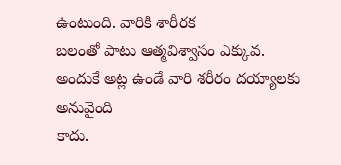ఉంటుంది. వారికి శారీరక
బలంతో పాటు ఆత్మవిశ్వాసం ఎక్కువ. అందుకే అట్ల ఉండే వారి శరీరం దయ్యాలకు అనువైంది
కాదు.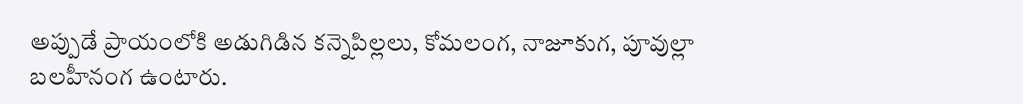అప్పుడే ప్రాయంలోకి అడుగిడిన కన్నెపిల్లలు, కోమలంగ, నాజూకుగ, పూవుల్లా
బలహీనంగ ఉంటారు.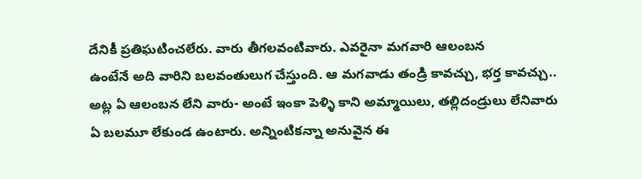దేనికీ ప్రతిఘటించలేరు. వారు తీగలవంటివారు. ఎవరైనా మగవారి ఆలంబన
ఉంటేనే అది వారిని బలవంతులుగ చేస్తుంది. ఆ మగవాడు తండ్రి కావచ్చు, భర్త కావచ్చు..
అట్ల ఏ ఆలంబన లేని వారు- అంటే ఇంకా పెళ్ళి కాని అమ్మాయిలు, తల్లిదండ్రులు లేనివారు
ఏ బలమూ లేకుండ ఉంటారు. అన్నింటికన్నా అనువైన ఈ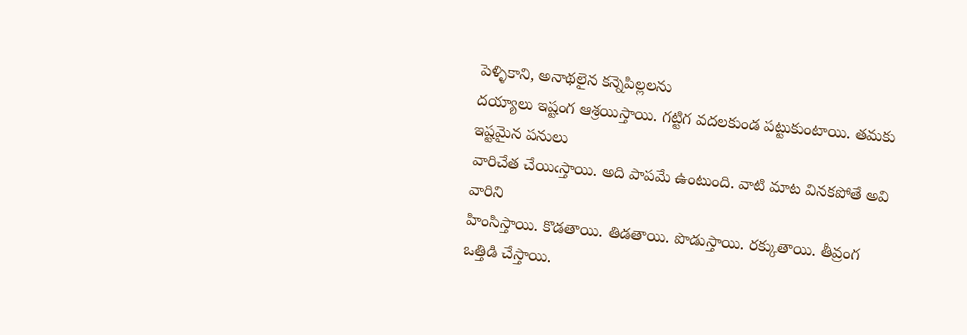పెళ్ళికాని, అనాథలైన కన్నెపిల్లలను
దయ్యాలు ఇష్టంగ ఆశ్రయిస్తాయి. గట్టిగ వదలకుండ పట్టుకుంటాయి. తమకు ఇష్టమైన పనులు
వారిచేత చేయిఁస్తాయి. అది పాపమే ఉంటుంది. వాటి మాట వినకపోతే అవి వారిని
హింసిస్తాయి. కొడతాయి. తిడతాయి. పొడుస్తాయి. రక్కుతాయి. తీవ్రంగ ఒత్తిడి చేస్తాయి.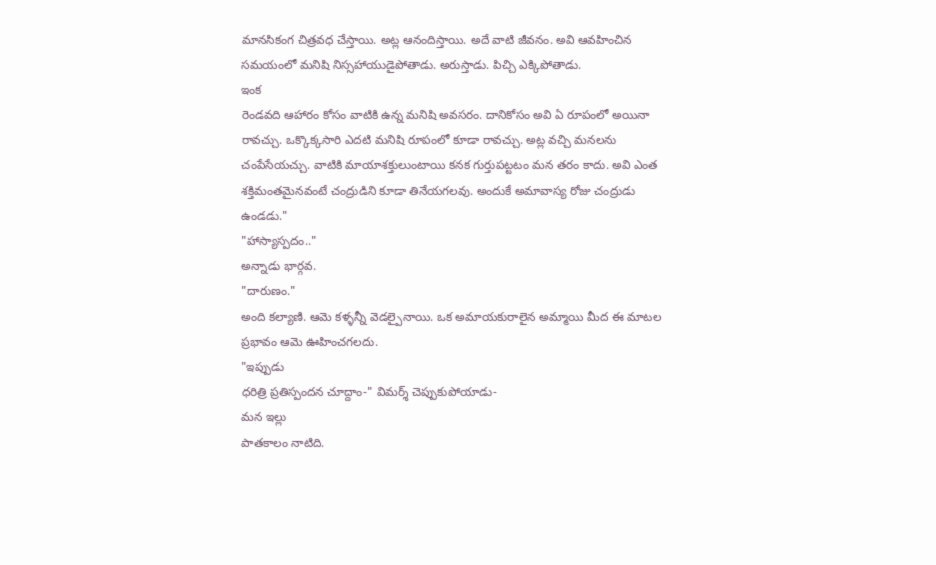మానసికంగ చిత్రవధ చేస్తాయి. అట్ల ఆనందిస్తాయి. అదే వాటి జీవనం. అవి ఆవహించిన
సమయంలో మనిషి నిస్సహాయుడైపోతాడు. అరుస్తాడు. పిచ్చి ఎక్కిపోతాడు.
ఇంక
రెండవది ఆహారం కోసం వాటికి ఉన్న మనిషి అవసరం. దానికోసం అవి ఏ రూపంలో అయినా
రావచ్చు. ఒక్కొక్కసారి ఎదటి మనిషి రూపంలో కూడా రావచ్చు. అట్ల వచ్చి మనలను
చంపేసేయచ్చు. వాటికి మాయాశక్తులుంటాయి కనక గుర్తుపట్టటం మన తరం కాదు. అవి ఎంత
శక్తిమంతమైనవంటే చంద్రుడిని కూడా తినేయగలవు. అందుకే అమావాస్య రోజు చంద్రుడు
ఉండడు."
"హాస్యాస్పదం.."
అన్నాడు భార్గవ.
"దారుణం."
అంది కల్యాణి. ఆమె కళ్ళన్నీ వెడల్పైనాయి. ఒక అమాయకురాలైన అమ్మాయి మీద ఈ మాటల
ప్రభావం ఆమె ఊహించగలదు.
"ఇప్పుడు
ధరిత్రి ప్రతిస్పందన చూద్దాం-" విమర్శ్ చెప్పుకుపోయాడు-
మన ఇల్లు
పాతకాలం నాటిది.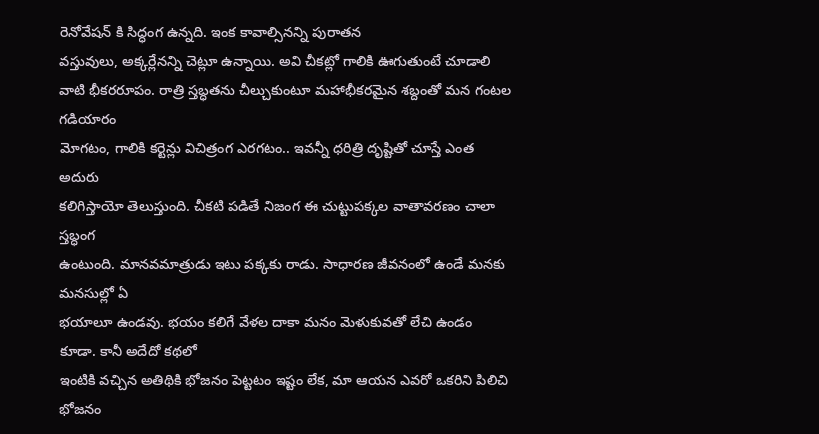రెనోవేషన్ కి సిద్ధంగ ఉన్నది. ఇంక కావాల్సినన్ని పురాతన
వస్తువులు, అక్కర్లేనన్ని చెట్లూ ఉన్నాయి. అవి చీకట్లో గాలికి ఊగుతుంటే చూడాలి
వాటి భీకరరూపం. రాత్రి స్తబ్ధతను చీల్చుకుంటూ మహాభీకరమైన శబ్దంతో మన గంటల గడియారం
మోగటం, గాలికి కర్టెన్లు విచిత్రంగ ఎరగటం.. ఇవన్నీ ధరిత్రి దృష్టితో చూస్తే ఎంత అదురు
కలిగిస్తాయో తెలుస్తుంది. చీకటి పడితే నిజంగ ఈ చుట్టుపక్కల వాతావరణం చాలా స్తబ్ధంగ
ఉంటుంది. మానవమాత్రుడు ఇటు పక్కకు రాడు. సాధారణ జీవనంలో ఉండే మనకు మనసుల్లో ఏ
భయాలూ ఉండవు. భయం కలిగే వేళల దాకా మనం మెళుకువతో లేచి ఉండం కూడా. కానీ అదేదో కథలో
ఇంటికి వచ్చిన అతిథికి భోజనం పెట్టటం ఇష్టం లేక, మా ఆయన ఎవరో ఒకరిని పిలిచి భోజనం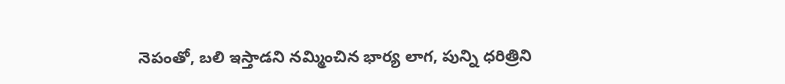నెపంతో, బలి ఇస్తాడని నమ్మించిన భార్య లాగ, పున్ని ధరిత్రిని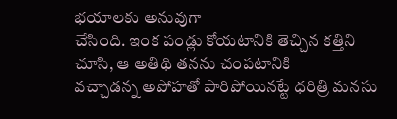భయాలకు అనువుగా
చేసింది. ఇంక పండ్లు కోయటానికి తెచ్చిన కత్తిని చూసి, ఆ అతిథి తనను చంపటానికి
వచ్చాడన్న అపోహతో పారిపోయినట్టే ధరిత్రి మనసు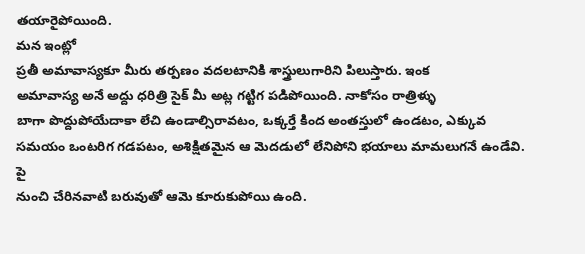తయారైపోయింది.
మన ఇంట్లో
ప్రతీ అమావాస్యకూ మీరు తర్పణం వదలటానికి శాస్త్రులుగారిని పిలుస్తారు. ఇంక
అమావాస్య అనే అద్దు ధరిత్రి సైక్ మీ అట్ల గట్టిగ పడిపోయింది. నాకోసం రాత్రిళ్ళు
బాగా పొద్దుపోయేదాకా లేచి ఉండాల్సిరావటం, ఒక్కర్తే కింద అంతస్తులో ఉండటం, ఎక్కువ
సమయం ఒంటరిగ గడపటం, అశిక్షితమైన ఆ మెదడులో లేనిపోని భయాలు మామలుగనే ఉండేవి. పై
నుంచి చేరినవాటి బరువుతో ఆమె కూరుకుపోయి ఉంది.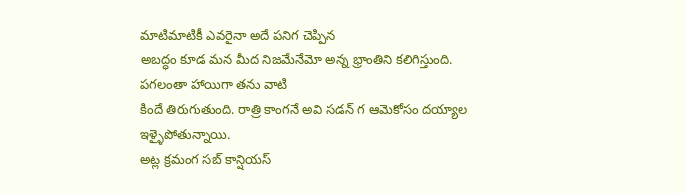మాటిమాటికీ ఎవరైనా అదే పనిగ చెప్పిన
అబద్ధం కూడ మన మీద నిజమేనేమో అన్న భ్రాంతిని కలిగిస్తుంది. పగలంతా హాయిగా తను వాటి
కిందే తిరుగుతుంది. రాత్రి కాంగనే అవి సడన్ గ ఆమెకోసం దయ్యాల ఇళ్ళైపోతున్నాయి.
అట్ల క్రమంగ సబ్ కాన్షియస్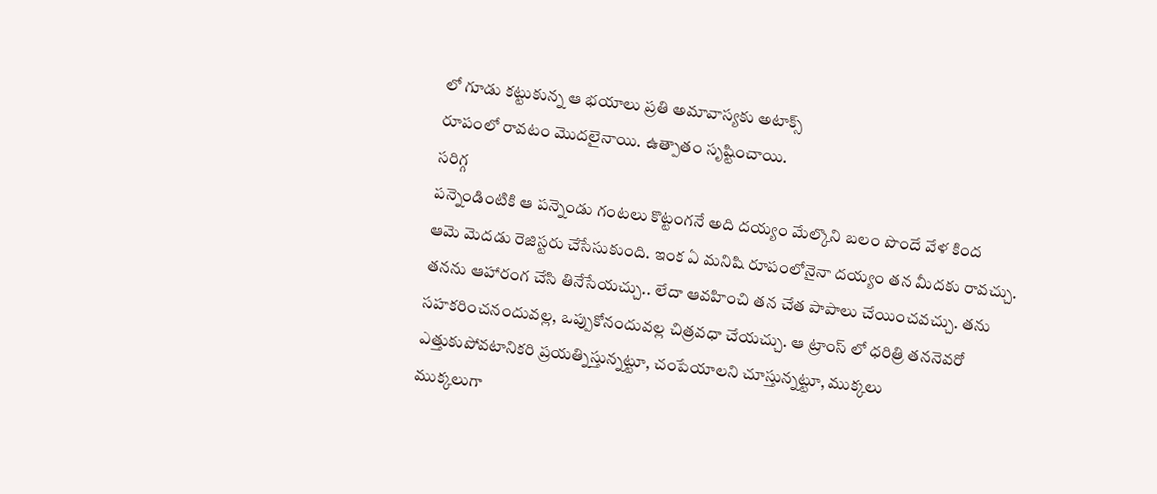లో గూడు కట్టుకున్న ఆ భయాలు ప్రతి అమావాస్యకు అటాక్స్
రూపంలో రావటం మొదలైనాయి. ఉత్పాతం సృష్టించాయి.
సరిగ్గ
పన్నెండింటికి ఆ పన్నెండు గంటలు కొట్టంగనే అది దయ్యం మేల్కొని బలం పొందే వేళ కింద
ఆమె మెదడు రెజిస్టరు చేసేసుకుంది. ఇంక ఏ మనిషి రూపంలోనైనా దయ్యం తన మీదకు రావచ్చు.
తనను ఆహారంగ చేసి తినేసేయచ్చు.. లేదా ఆవహించి తన చేత పాపాలు చేయించవచ్చు. తను
సహకరించనందువల్ల, ఒప్పుకోనందువల్ల చిత్రవధా చేయచ్చు. ఆ ట్రాంస్ లో ధరిత్రి తననెవరో
ఎత్తుకుపోవటానికరి ప్రయత్నిస్తున్నట్టూ, చంపేయాలని చూస్తున్నట్టూ, ముక్కలు
ముక్కలుగా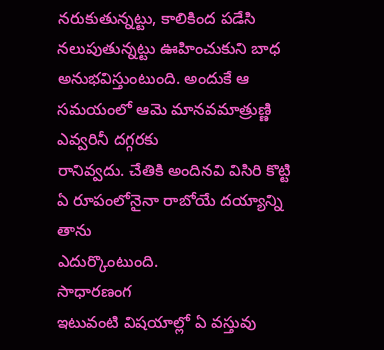నరుకుతున్నట్టు, కాలికింద పడేసి నలుపుతున్నట్టు ఊహించుకుని బాధ
అనుభవిస్తుంటుంది. అందుకే ఆ సమయంలో ఆమె మానవమాత్రుణ్ణి ఎవ్వరినీ దగ్గరకు
రానివ్వదు. చేతికి అందినవి విసిరి కొట్టి ఏ రూపంలోనైనా రాబోయే దయ్యాన్ని తాను
ఎదుర్కొంటుంది.
సాధారణంగ
ఇటువంటి విషయాల్లో ఏ వస్తువు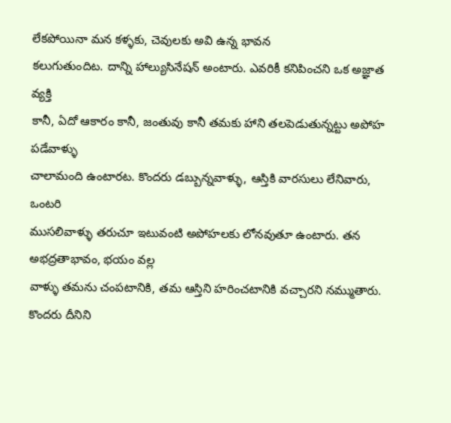లేకపోయినా మన కళ్ళకు, చెవులకు అవి ఉన్న భావన
కలుగుతుందిట. దాన్ని హాల్యుసినేషన్ అంటారు. ఎవరికీ కనిపించని ఒక అజ్ఞాత వ్యక్తి
కానీ, ఏదో ఆకారం కానీ, జంతువు కానీ తమకు హాని తలపెడుతున్నట్టు అపోహ పడేవాళ్ళు
చాలామంది ఉంటారట. కొందరు డబ్బున్నవాళ్ళు, ఆస్తికి వారసులు లేనివారు, ఒంటరి
ముసలివాళ్ళు తరుచూ ఇటువంటి అపోహలకు లోనవుతూ ఉంటారు. తన అభద్రతాభావం, భయం వల్ల
వాళ్ళు తమను చంపటానికి, తమ ఆస్తిని హరించటానికి వచ్చారని నమ్ముతారు. కొందరు దీనిని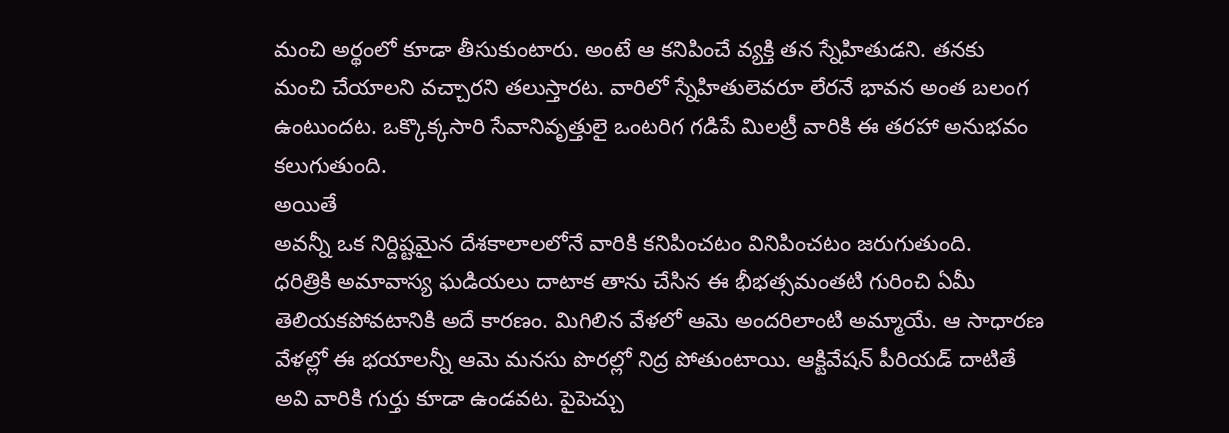మంచి అర్థంలో కూడా తీసుకుంటారు. అంటే ఆ కనిపించే వ్యక్తి తన స్నేహితుడని. తనకు
మంచి చేయాలని వచ్చారని తలుస్తారట. వారిలో స్నేహితులెవరూ లేరనే భావన అంత బలంగ
ఉంటుందట. ఒక్కొక్కసారి సేవానివృత్తులై ఒంటరిగ గడిపే మిలట్రీ వారికి ఈ తరహా అనుభవం
కలుగుతుంది.
అయితే
అవన్నీ ఒక నిర్దిష్టమైన దేశకాలాలలోనే వారికి కనిపించటం వినిపించటం జరుగుతుంది.
ధరిత్రికి అమావాస్య ఘడియలు దాటాక తాను చేసిన ఈ భీభత్సమంతటి గురించి ఏమీ
తెలియకపోవటానికి అదే కారణం. మిగిలిన వేళలో ఆమె అందరిలాంటి అమ్మాయే. ఆ సాధారణ
వేళల్లో ఈ భయాలన్నీ ఆమె మనసు పొరల్లో నిద్ర పోతుంటాయి. ఆక్టివేషన్ పీరియడ్ దాటితే
అవి వారికి గుర్తు కూడా ఉండవట. పైపెచ్చు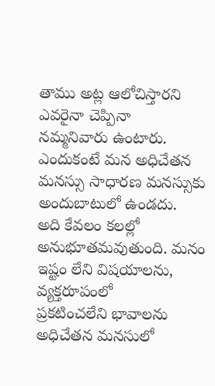తాము అట్ల ఆలోచిస్తారని ఎవరైనా చెప్పినా
నమ్మనివారు ఉంటారు. ఎందుకంటే మన అధిచేతన మనస్సు సాధారణ మనస్సుకు అందుబాటులో ఉండదు.
అది కేవలం కలల్లో అనుభూతమవుతుంది. మనం ఇష్టం లేని విషయాలను, వ్యక్తరూపంలో
ప్రకటించలేని భావాలను అధిచేతన మనసులో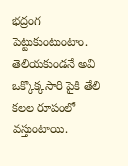భద్రంగ పెట్టుకుంటుంటాం. తెలియకుండనే అవి
ఒక్కొక్కసారి పైకి తేలి కలల రూపంలో వస్తుంటాయి.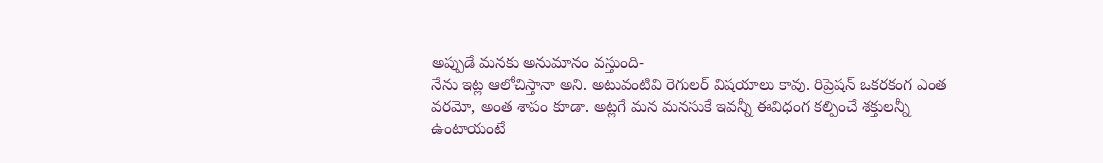అప్పుడే మనకు అనుమానం వస్తుంది-
నేను ఇట్ల ఆలోచిస్తానా అని. అటువంటివి రెగులర్ విషయాలు కావు. రిప్రెషన్ ఒకరకంగ ఎంత
వరమో, అంత శాపం కూడా. అట్లగే మన మనసుకే ఇవన్నీ ఈవిధంగ కల్పించే శక్తులన్నీ
ఉంటాయంటే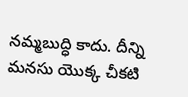నమ్మబుద్ధి కాదు. దీన్ని మనసు యొక్క చీకటి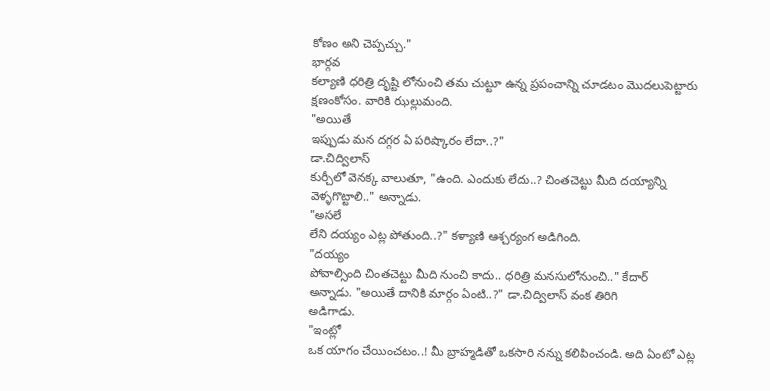కోణం అని చెప్పచ్చు."
భార్గవ
కల్యాణి ధరిత్రి దృష్టి లోనుంచి తమ చుట్టూ ఉన్న ప్రపంచాన్ని చూడటం మొదలుపెట్టారు
క్షణంకోసం. వారికి ఝల్లుమంది.
"అయితే
ఇప్పుడు మన దగ్గర ఏ పరిష్కారం లేదా..?"
డా.చిద్విలాస్
కుర్చీలో వెనక్క వాలుతూ, "ఉంది. ఎందుకు లేదు..? చింతచెట్టు మీది దయ్యాన్ని
వెళ్ళగొట్టాలి.." అన్నాడు.
"అసలే
లేని దయ్యం ఎట్ల పోతుంది..?" కళ్యాణి ఆశ్చర్యంగ అడిగింది.
"దయ్యం
పోవాల్సింది చింతచెట్టు మీది నుంచి కాదు.. ధరిత్రి మనసులోనుంచి.." కేదార్
అన్నాడు. "అయితే దానికి మార్గం ఏంటి..?" డా.చిద్విలాస్ వంక తిరిగి
అడిగాడు.
"ఇంట్లో
ఒక యాగం చేయించటం..! మీ బ్రాహ్మడితో ఒకసారి నన్ను కలిపించండి. అది ఏంటో ఎట్ల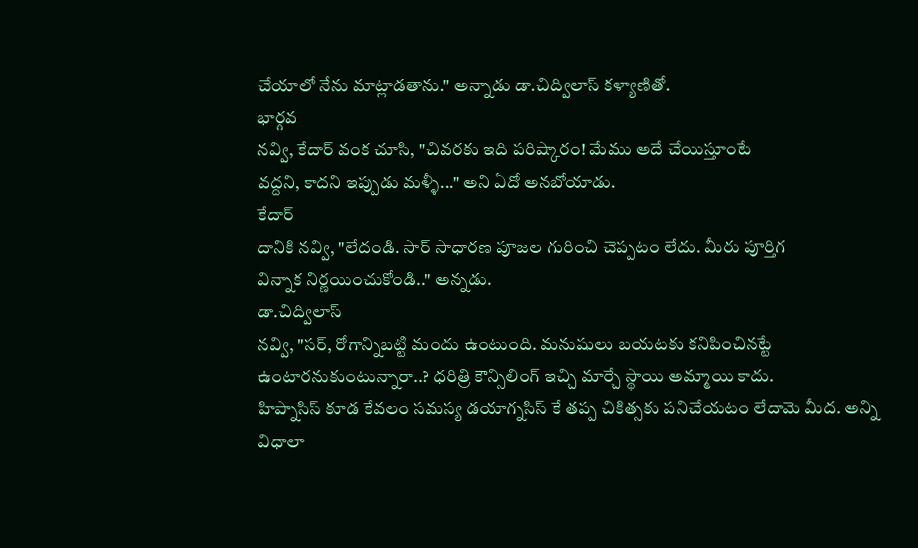చేయాలో నేను మాట్లాడతాను." అన్నాడు డా.చిద్విలాస్ కళ్యాణితో.
భార్గవ
నవ్వి, కేదార్ వంక చూసి, "చివరకు ఇది పరిష్కారం! మేము అదే చేయిస్తూంటే
వద్దని, కాదని ఇప్పుడు మళ్ళీ..." అని ఏదో అనబోయాడు.
కేదార్
దానికి నవ్వి, "లేదండి. సార్ సాధారణ పూజల గురించి చెప్పటం లేదు. మీరు పూర్తిగ
విన్నాక నిర్ణయించుకోండి.." అన్నడు.
డా.చిద్విలాస్
నవ్వి, "సర్, రోగాన్నిబట్టి మందు ఉంటుంది. మనుషులు బయటకు కనిపించినట్టే
ఉంటారనుకుంటున్నారా..? ధరిత్రి కౌన్సిలింగ్ ఇచ్చి మార్చే స్థాయి అమ్మాయి కాదు.
హిప్నాసిస్ కూడ కేవలం సమస్య డయాగ్నసిస్ కే తప్ప చికిత్సకు పనిచేయటం లేదామె మీద. అన్ని
విధాలా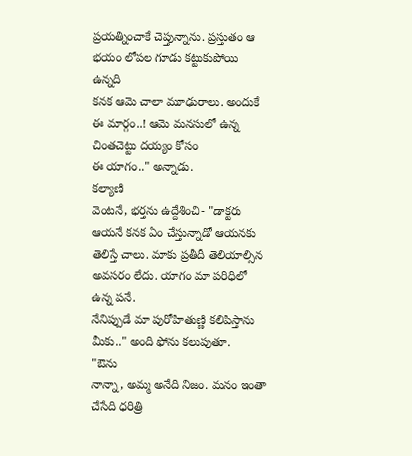ప్రయత్నించాకే చెప్తున్నాను. ప్రస్తుతం ఆ భయం లోపల గూడు కట్టుకుపోయి ఉన్నది
కనక ఆమె చాలా మూఢురాలు. అందుకే ఈ మార్గం..! ఆమె మనసులో ఉన్న చింతచెట్టు దయ్యం కోసం
ఈ యాగం.." అన్నాడు.
కల్యాణి
వెంటనే, భర్తను ఉద్దేశించి- "డాక్టరు ఆయనే కనక ఏం చేస్తున్నాడో ఆయనకు
తెలిస్తే చాలు. మాకు ప్రతీదీ తెలియాల్సిన అవసరం లేదు. యాగం మా పరిధిలో ఉన్న పనే.
నేనిప్పుడే మా పురోహితుణ్ణి కలిపిస్తాను మీకు.." అంది ఫోను కలుపుతూ.
"ఔను
నాన్నా, అమ్మ అనేది నిజం. మనం ఇంతా చేసేది ధరిత్రి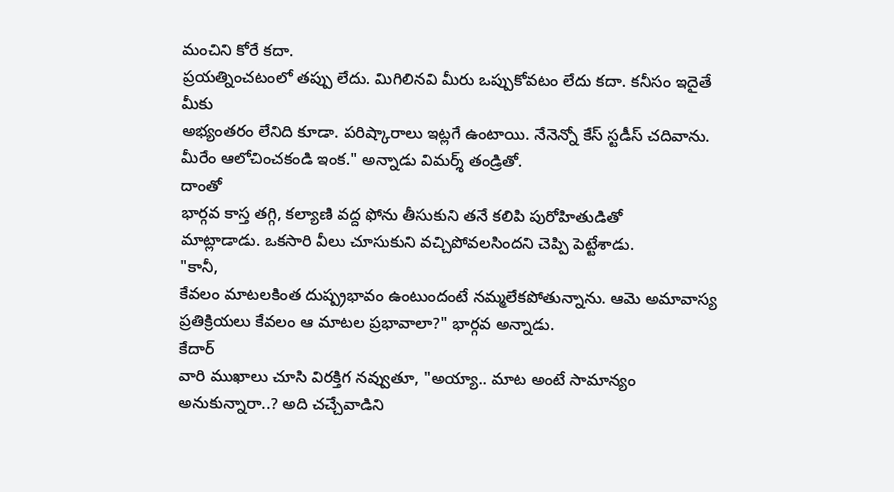మంచిని కోరే కదా.
ప్రయత్నించటంలో తప్పు లేదు. మిగిలినవి మీరు ఒప్పుకోవటం లేదు కదా. కనీసం ఇదైతే మీకు
అభ్యంతరం లేనిది కూడా. పరిష్కారాలు ఇట్లగే ఉంటాయి. నేనెన్నో కేస్ స్టడీస్ చదివాను.
మీరేం ఆలోచించకండి ఇంక." అన్నాడు విమర్శ్ తండ్రితో.
దాంతో
భార్గవ కాస్త తగ్గి, కల్యాణి వద్ద ఫోను తీసుకుని తనే కలిపి పురోహితుడితో
మాట్లాడాడు. ఒకసారి వీలు చూసుకుని వచ్చిపోవలసిందని చెప్పి పెట్టేశాడు.
"కానీ,
కేవలం మాటలకింత దుష్ప్రభావం ఉంటుందంటే నమ్మలేకపోతున్నాను. ఆమె అమావాస్య
ప్రతిక్రియలు కేవలం ఆ మాటల ప్రభావాలా?" భార్గవ అన్నాడు.
కేదార్
వారి ముఖాలు చూసి విరక్తిగ నవ్వుతూ, "అయ్యా.. మాట అంటే సామాన్యం
అనుకున్నారా..? అది చచ్చేవాడిని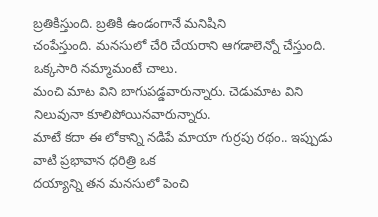బ్రతికిస్తుంది. బ్రతికి ఉండంగానే మనిషిని
చంపేస్తుంది. మనసులో చేరి చేయరాని ఆగడాలెన్నో చేస్తుంది. ఒక్కసారి నమ్మామంటే చాలు.
మంచి మాట విని బాగుపడ్డవారున్నారు. చెడుమాట విని నిలువునా కూలిపోయినవారున్నారు.
మాటే కదా ఈ లోకాన్ని నడిపే మాయా గుర్రపు రథం.. ఇప్పుడు వాటి ప్రభావాన ధరిత్రి ఒక
దయ్యాన్ని తన మనసులో పెంచి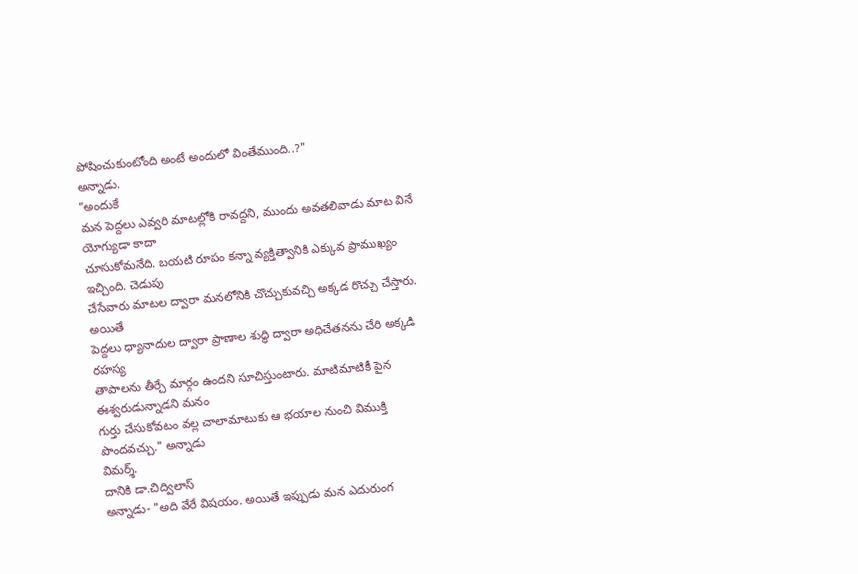పోషించుకుంటోంది అంటే అందులో వింతేముంది..?"
అన్నాడు.
"అందుకే
మన పెద్దలు ఎవ్వరి మాటల్లోకి రావద్దని, ముందు అవతలివాడు మాట వినే యోగ్యుడా కాదా
చూసుకోమనేది. బయటి రూపం కన్నా వ్యక్తిత్వానికి ఎక్కువ ప్రాముఖ్యం ఇచ్చింది. చెడుపు
చేసేవారు మాటల ద్వారా మనలోనికి చొచ్చుకువచ్చి అక్కడ రొచ్చు చేస్తారు. అయితే
పెద్దలు ధ్యానాదుల ద్వారా ప్రాణాల శుద్ధి ద్వారా అధిచేతనను చేరి అక్కడి రహస్య
తాపాలను తీర్చే మార్గం ఉందని సూచిస్తుంటారు. మాటిమాటికీ పైన ఈశ్వరుడున్నాడని మనం
గుర్తు చేసుకోవటం వల్ల చాలామాటుకు ఆ భయాల నుంచి విముక్తి పొందవచ్చు." అన్నాడు
విమర్శ్.
దానికి డా.చిద్విలాస్
అన్నాడు- "అది వేరే విషయం. అయితే ఇప్పుడు మన ఎదురుంగ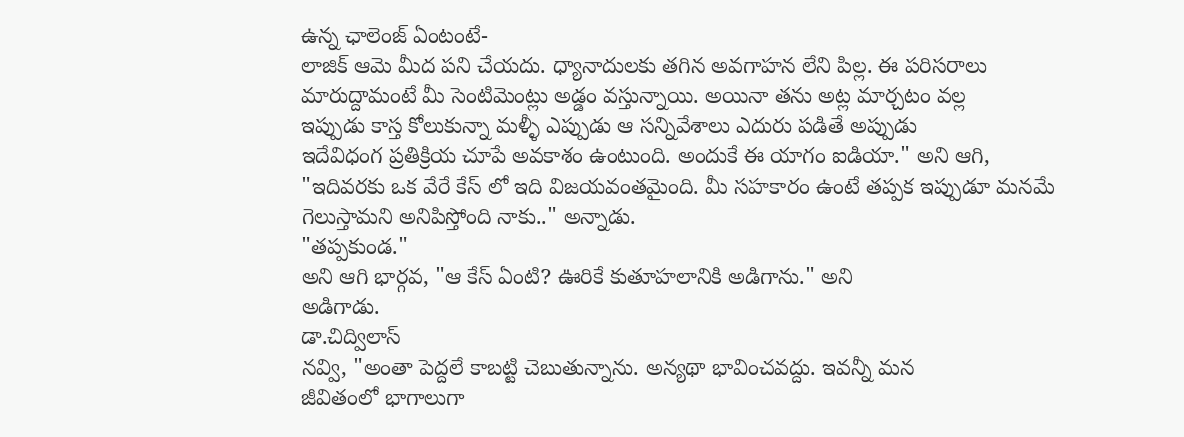ఉన్న ఛాలెంజ్ ఏంటంటే-
లాజిక్ ఆమె మీద పని చేయదు. ధ్యానాదులకు తగిన అవగాహన లేని పిల్ల. ఈ పరిసరాలు
మారుద్దామంటే మీ సెంటిమెంట్లు అడ్డం వస్తున్నాయి. అయినా తను అట్ల మార్చటం వల్ల
ఇప్పుడు కాస్త కోలుకున్నా మళ్ళీ ఎప్పుడు ఆ సన్నివేశాలు ఎదురు పడితే అప్పుడు
ఇదేవిధంగ ప్రతిక్రియ చూపే అవకాశం ఉంటుంది. అందుకే ఈ యాగం ఐడియా." అని ఆగి,
"ఇదివరకు ఒక వేరే కేస్ లో ఇది విజయవంతమైంది. మీ సహకారం ఉంటే తప్పక ఇప్పుడూ మనమే
గెలుస్తామని అనిపిస్తోంది నాకు.." అన్నాడు.
"తప్పకుండ."
అని ఆగి భార్గవ, "ఆ కేస్ ఏంటి? ఊరికే కుతూహలానికి అడిగాను." అని
అడిగాడు.
డా.చిద్విలాస్
నవ్వి, "అంతా పెద్దలే కాబట్టి చెబుతున్నాను. అన్యథా భావించవద్దు. ఇవన్నీ మన
జీవితంలో భాగాలుగా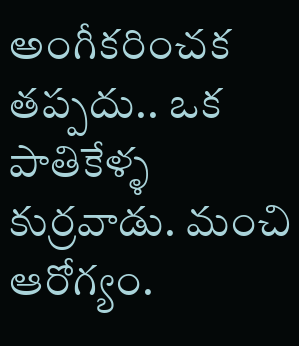అంగీకరించక తప్పదు.. ఒక పాతికేళ్ళ కుర్రవాడు. మంచి ఆరోగ్యం.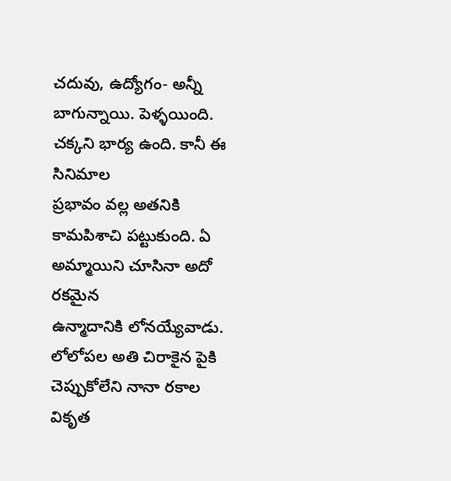చదువు, ఉద్యోగం- అన్నీ బాగున్నాయి. పెళ్ళయింది. చక్కని భార్య ఉంది. కానీ ఈ సినిమాల
ప్రభావం వల్ల అతనికి కామపిశాచి పట్టుకుంది. ఏ అమ్మాయిని చూసినా అదో రకమైన
ఉన్మాదానికి లోనయ్యేవాడు. లోలోపల అతి చిరాకైన పైకి చెప్పుకోలేని నానా రకాల వికృత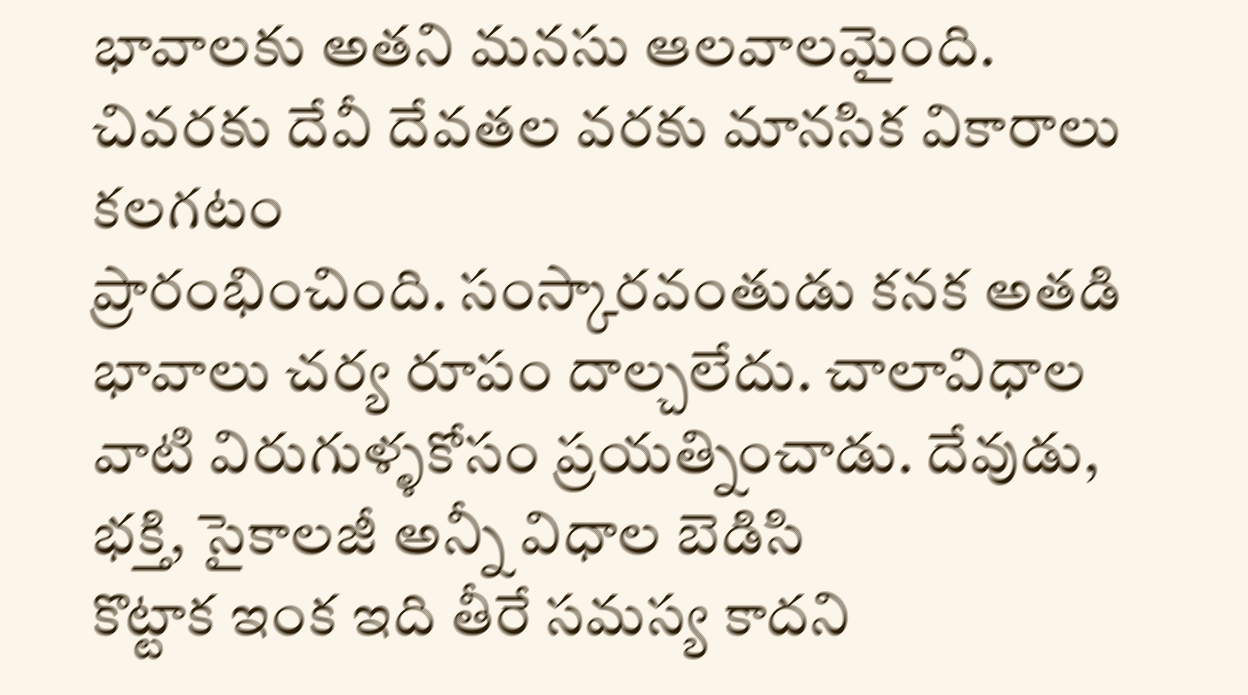భావాలకు అతని మనసు ఆలవాలమైంది. చివరకు దేవీ దేవతల వరకు మానసిక వికారాలు కలగటం
ప్రారంభించింది. సంస్కారవంతుడు కనక అతడి భావాలు చర్య రూపం దాల్చలేదు. చాలావిధాల
వాటి విరుగుళ్ళకోసం ప్రయత్నించాడు. దేవుడు, భక్తి, సైకాలజీ అన్నీ విధాల బెడిసి
కొట్టాక ఇంక ఇది తీరే సమస్య కాదని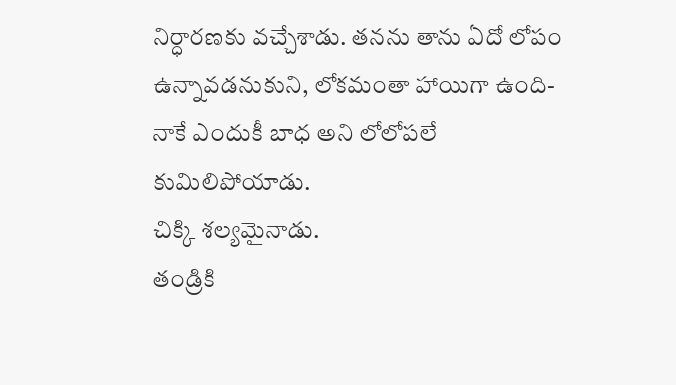నిర్ధారణకు వచ్చేశాడు. తనను తాను ఏదో లోపం
ఉన్నావడనుకుని, లోకమంతా హాయిగా ఉంది- నాకే ఎందుకీ బాధ అని లోలోపలే కుమిలిపోయాడు.
చిక్కి శల్యమైనాడు.
తండ్రికి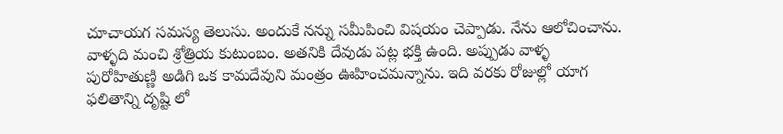చూచాయగ సమస్య తెలుసు. అందుకే నన్ను సమీపించి విషయం చెప్పాడు. నేను ఆలోచించాను.
వాళ్ళది మంచి శ్రోత్రియ కుటుంబం. అతనికి దేవుడు పట్ల భక్తి ఉంది. అప్పుడు వాళ్ళ
పురోహితుణ్ణి అడిగి ఒక కామదేవుని మంత్రం ఊహించమన్నాను. ఇది వరకు రోజుల్లో యాగ
ఫలితాన్ని దృష్టి లో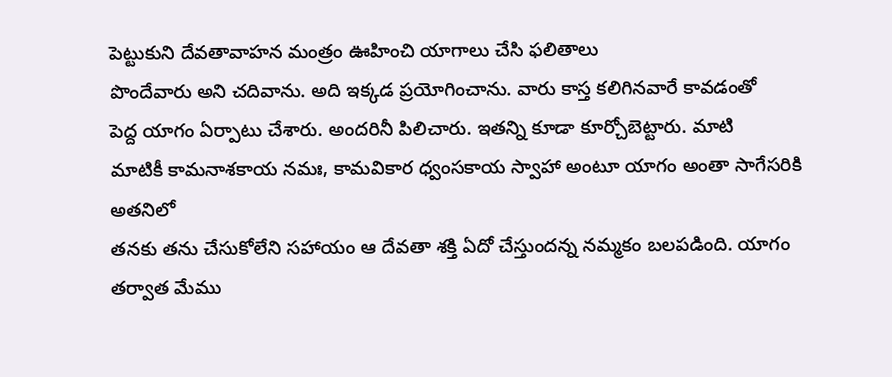పెట్టుకుని దేవతావాహన మంత్రం ఊహించి యాగాలు చేసి ఫలితాలు
పొందేవారు అని చదివాను. అది ఇక్కడ ప్రయోగించాను. వారు కాస్త కలిగినవారే కావడంతో
పెద్ద యాగం ఏర్పాటు చేశారు. అందరినీ పిలిచారు. ఇతన్ని కూడా కూర్చోబెట్టారు. మాటి
మాటికీ కామనాశకాయ నమః, కామవికార ధ్వంసకాయ స్వాహా అంటూ యాగం అంతా సాగేసరికి అతనిలో
తనకు తను చేసుకోలేని సహాయం ఆ దేవతా శక్తి ఏదో చేస్తుందన్న నమ్మకం బలపడింది. యాగం
తర్వాత మేము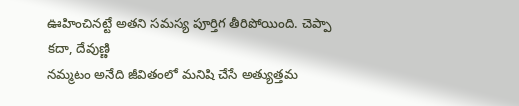ఊహించినట్టే అతని సమస్య పూర్తిగ తీరిపోయింది. చెప్పా కదా, దేవుణ్ణి
నమ్మటం అనేది జీవితంలో మనిషి చేసే అత్యుత్తమ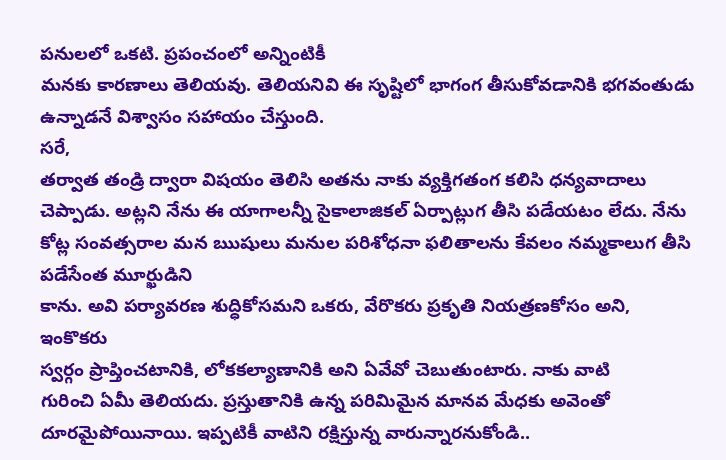పనులలో ఒకటి. ప్రపంచంలో అన్నింటికీ
మనకు కారణాలు తెలియవు. తెలియనివి ఈ సృష్టిలో భాగంగ తీసుకోవడానికి భగవంతుడు
ఉన్నాడనే విశ్వాసం సహాయం చేస్తుంది.
సరే,
తర్వాత తండ్రి ద్వారా విషయం తెలిసి అతను నాకు వ్యక్తిగతంగ కలిసి ధన్యవాదాలు
చెప్పాడు. అట్లని నేను ఈ యాగాలన్నీ సైకాలాజికల్ ఏర్పాట్లుగ తీసి పడేయటం లేదు. నేను
కోట్ల సంవత్సరాల మన ఋషులు మనుల పరిశోధనా ఫలితాలను కేవలం నమ్మకాలుగ తీసి పడేసేంత మూర్ఖుడిని
కాను. అవి పర్యావరణ శుద్ధికోసమని ఒకరు, వేరొకరు ప్రకృతి నియత్రణకోసం అని, ఇంకొకరు
స్వర్గం ప్రాప్తించటానికి, లోకకల్యాణానికి అని ఏవేవో చెబుతుంటారు. నాకు వాటి
గురించి ఏమీ తెలియదు. ప్రస్తుతానికి ఉన్న పరిమిమైన మానవ మేధకు అవెంతో
దూరమైపోయినాయి. ఇప్పటికీ వాటిని రక్షిస్తున్న వారున్నారనుకోండి..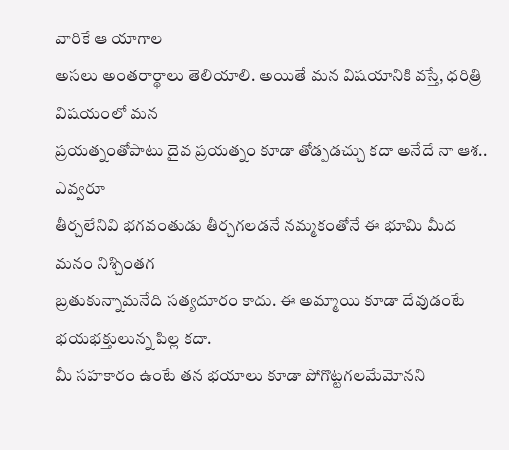వారికే ఆ యాగాల
అసలు అంతరార్థాలు తెలియాలి. అయితే మన విషయానికి వస్తే, ధరిత్రి విషయంలో మన
ప్రయత్నంతోపాటు దైవ ప్రయత్నం కూడా తోడ్పడచ్చు కదా అనేదే నా ఆశ.. ఎవ్వరూ
తీర్చలేనివి భగవంతుడు తీర్చగలడనే నమ్మకంతోనే ఈ భూమి మీద మనం నిశ్చింతగ
బ్రతుకున్నామనేది సత్యదూరం కాదు. ఈ అమ్మాయి కూడా దేవుడంటే భయభక్తులున్న పిల్ల కదా.
మీ సహకారం ఉంటే తన భయాలు కూడా పోగొట్టగలమేమోనని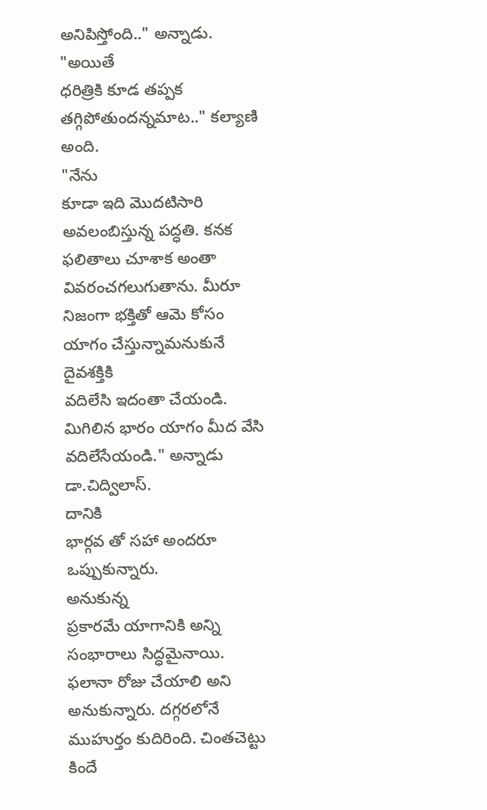అనిపిస్తోంది.." అన్నాడు.
"అయితే
ధరిత్రికి కూడ తప్పక తగ్గిపోతుందన్నమాట.." కల్యాణి అంది.
"నేను
కూడా ఇది మొదటిసారి అవలంబిస్తున్న పద్ధతి. కనక ఫలితాలు చూశాక అంతా
వివరంచగలుగుతాను. మీరూ నిజంగా భక్తితో ఆమె కోసం యాగం చేస్తున్నామనుకునే దైవశక్తికి
వదిలేసి ఇదంతా చేయండి. మిగిలిన భారం యాగం మీద వేసి వదిలేసేయండి." అన్నాడు డా.చిద్విలాస్.
దానికి
భార్గవ తో సహా అందరూ ఒప్పుకున్నారు.
అనుకున్న
ప్రకారమే యాగానికి అన్ని సంభారాలు సిద్ధమైనాయి. ఫలానా రోజు చేయాలి అని
అనుకున్నారు. దగ్గరలోనే ముహుర్తం కుదిరింది. చింతచెట్టు కిందే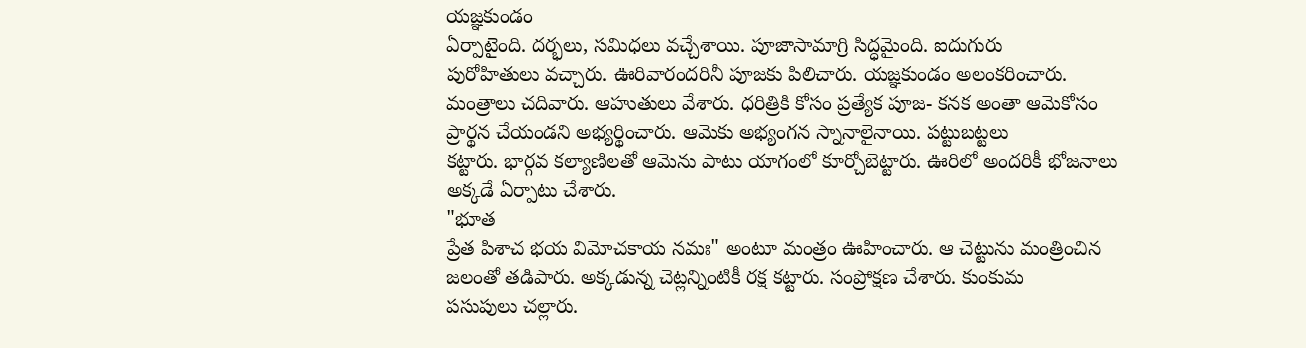యజ్ఞకుండం
ఏర్పాటైంది. దర్భలు, సమిధలు వచ్చేశాయి. పూజాసామాగ్రి సిద్ధమైంది. ఐదుగురు
పురోహితులు వచ్చారు. ఊరివారందరినీ పూజకు పిలిచారు. యజ్ఞకుండం అలంకరించారు.
మంత్రాలు చదివారు. ఆహుతులు వేశారు. ధరిత్రికి కోసం ప్రత్యేక పూజ- కనక అంతా ఆమెకోసం
ప్రార్థన చేయండని అభ్యర్థించారు. ఆమెకు అభ్యంగన స్నానాలైనాయి. పట్టుబట్టలు
కట్టారు. భార్గవ కల్యాణిలతో ఆమెను పాటు యాగంలో కూర్చోబెట్టారు. ఊరిలో అందరికీ భోజనాలు
అక్కడే ఏర్పాటు చేశారు.
"భూత
ప్రేత పిశాచ భయ విమోచకాయ నమః" అంటూ మంత్రం ఊహించారు. ఆ చెట్టును మంత్రించిన
జలంతో తడిపారు. అక్కడున్న చెట్లన్నింటికీ రక్ష కట్టారు. సంప్రోక్షణ చేశారు. కుంకుమ
పసుపులు చల్లారు.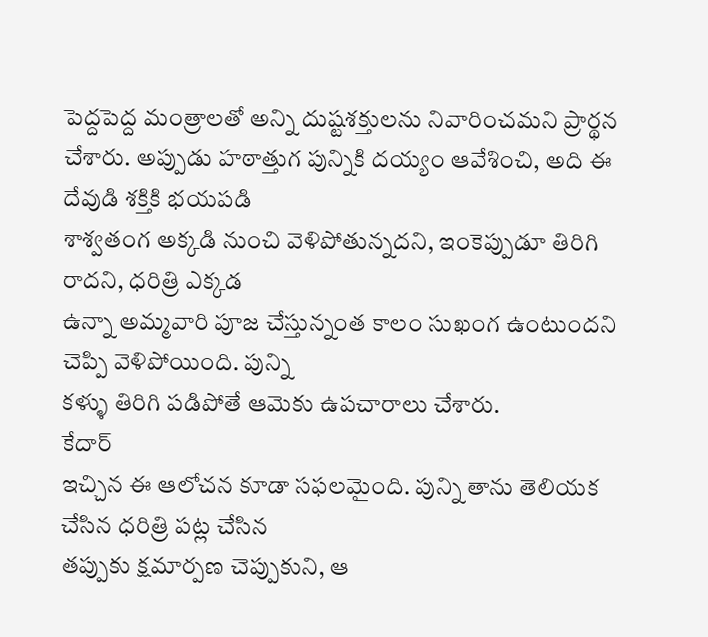పెద్దపెద్ద మంత్రాలతో అన్ని దుష్టశక్తులను నివారించమని ప్రార్థన
చేశారు. అప్పుడు హఠాత్తుగ పున్నికి దయ్యం ఆవేశించి, అది ఈ దేవుడి శక్తికి భయపడి
శాశ్వతంగ అక్కడి నుంచి వెళిపోతున్నదని, ఇంకెప్పుడూ తిరిగి రాదని, ధరిత్రి ఎక్కడ
ఉన్నా అమ్మవారి పూజ చేస్తున్నంత కాలం సుఖంగ ఉంటుందని చెప్పి వెళిపోయింది. పున్ని
కళ్ళు తిరిగి పడిపోతే ఆమెకు ఉపచారాలు చేశారు.
కేదార్
ఇచ్చిన ఈ ఆలోచన కూడా సఫలమైంది. పున్ని తాను తెలియక చేసిన ధరిత్రి పట్ల చేసిన
తప్పుకు క్షమార్పణ చెప్పుకుని, ఆ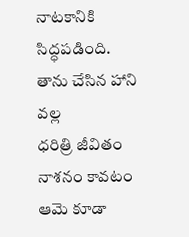నాటకానికి సిద్ధపడింది. తాను చేసిన హాని వల్ల
ధరిత్రి జీవితం నాశనం కావటం ఆమె కూడా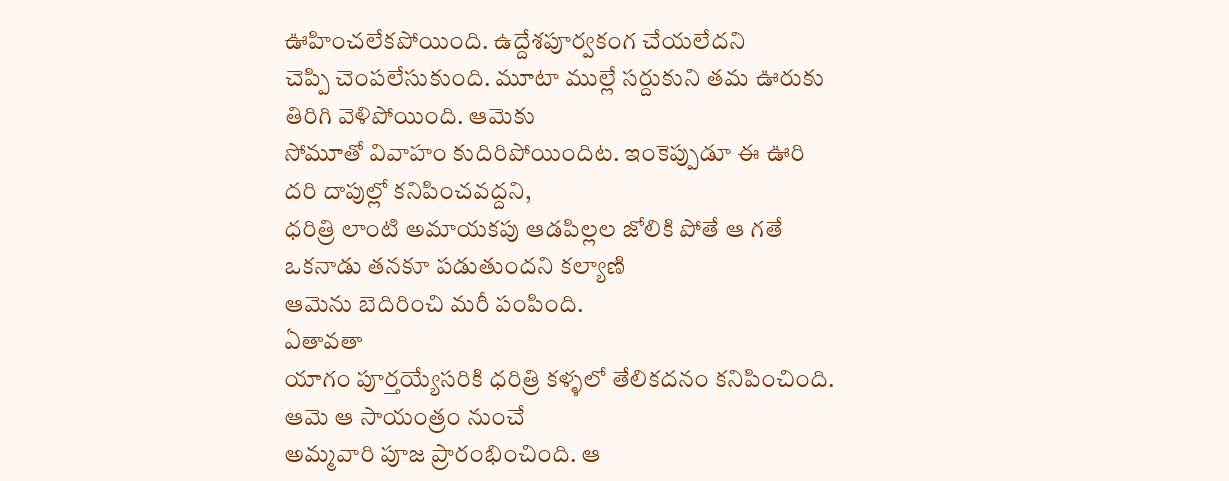ఊహించలేకపోయింది. ఉద్దేశపూర్వకంగ చేయలేదని
చెప్పి చెంపలేసుకుంది. మూటా ముల్లే సర్దుకుని తమ ఊరుకు తిరిగి వెళిపోయింది. ఆమెకు
సోమూతో వివాహం కుదిరిపోయిందిట. ఇంకెప్పుడూ ఈ ఊరి దరి దాపుల్లో కనిపించవద్దని,
ధరిత్రి లాంటి అమాయకపు ఆడపిల్లల జోలికి పోతే ఆ గతే ఒకనాడు తనకూ పడుతుందని కల్యాణి
ఆమెను బెదిరించి మరీ పంపింది.
ఏతావతా
యాగం పూర్తయ్యేసరికి ధరిత్రి కళ్ళలో తేలికదనం కనిపించింది. ఆమె ఆ సాయంత్రం నుంచే
అమ్మవారి పూజ ప్రారంభించింది. ఆ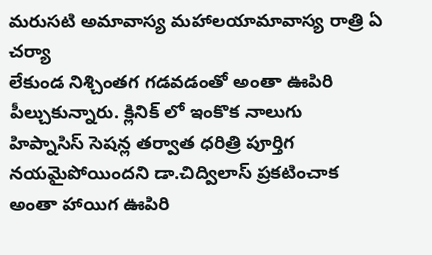మరుసటి అమావాస్య మహాలయామావాస్య రాత్రి ఏ చర్యా
లేకుండ నిశ్చింతగ గడవడంతో అంతా ఊపిరి పీల్చుకున్నారు. క్లినిక్ లో ఇంకొక నాలుగు
హిప్నాసిస్ సెషన్ల తర్వాత ధరిత్రి పూర్తిగ నయమైపోయిందని డా.చిద్విలాస్ ప్రకటించాక
అంతా హాయిగ ఊపిరి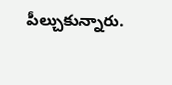పీల్చుకున్నారు.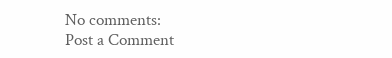No comments:
Post a Comment